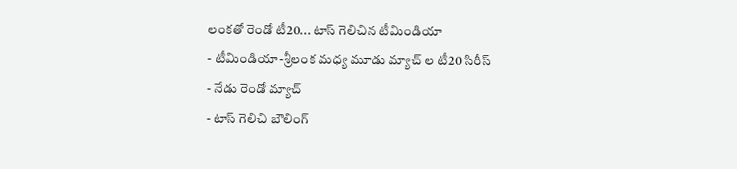లంకతో రెండో టీ20... టాస్ గెలిచిన టీమిండియా
- టీమిండియా-శ్రీలంక మధ్య మూడు మ్యాచ్ ల టీ20 సిరీస్
- నేడు రెండో మ్యాచ్
- టాస్ గెలిచి బౌలింగ్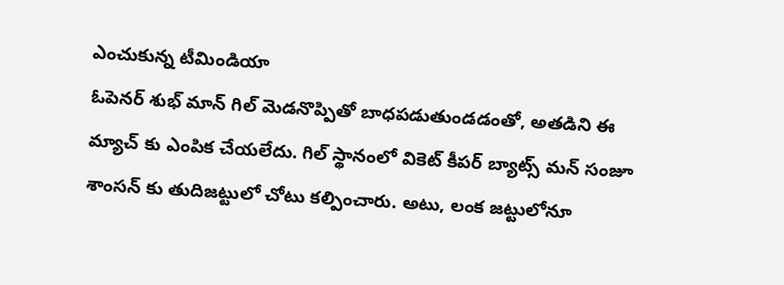ఎంచుకున్న టీమిండియా
ఓపెనర్ శుభ్ మాన్ గిల్ మెడనొప్పితో బాధపడుతుండడంతో, అతడిని ఈ మ్యాచ్ కు ఎంపిక చేయలేదు. గిల్ స్థానంలో వికెట్ కీపర్ బ్యాట్స్ మన్ సంజూ శాంసన్ కు తుదిజట్టులో చోటు కల్పించారు. అటు, లంక జట్టులోనూ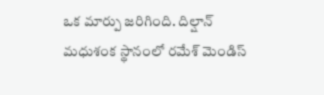ఒక మార్పు జరిగింది. దిల్షాన్ మధుశంక స్థానంలో రమేశ్ మెండిస్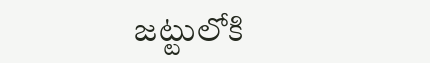జట్టులోకి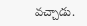వచ్చాడు.